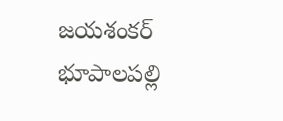జయశంకర్ భూపాలపల్లి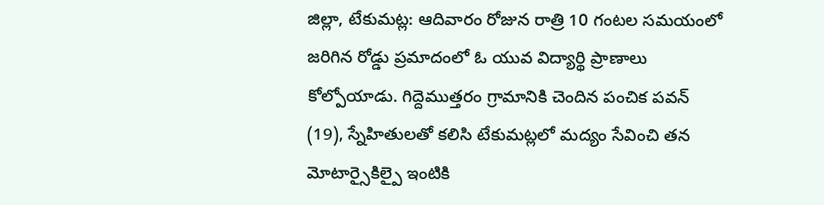జిల్లా, టేకుమట్ల: ఆదివారం రోజున రాత్రి 10 గంటల సమయంలో జరిగిన రోడ్డు ప్రమాదంలో ఓ యువ విద్యార్థి ప్రాణాలు కోల్పోయాడు. గిద్దెముత్తరం గ్రామానికి చెందిన పంచిక పవన్ (19), స్నేహితులతో కలిసి టేకుమట్లలో మద్యం సేవించి తన మోటార్సైకిల్పై ఇంటికి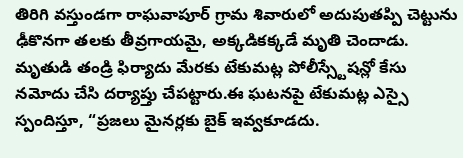తిరిగి వస్తుండగా రాఘవాపూర్ గ్రామ శివారులో అదుపుతప్పి చెట్టును ఢీకొనగా తలకు తీవ్రగాయమై, అక్కడికక్కడే మృతి చెందాడు. మృతుడి తండ్రి ఫిర్యాదు మేరకు టేకుమట్ల పోలీస్స్టేషన్లో కేసు నమోదు చేసి దర్యాప్తు చేపట్టారు.ఈ ఘటనపై టేకుమట్ల ఎస్సై స్పందిస్తూ, “ప్రజలు మైనర్లకు బైక్ ఇవ్వకూడదు.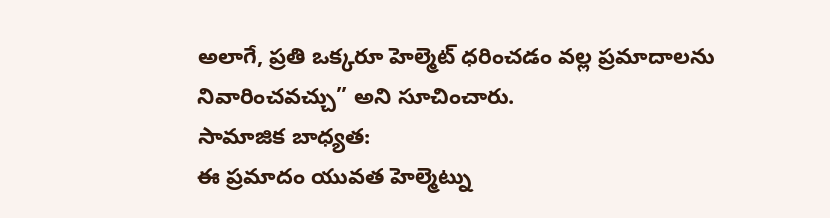అలాగే, ప్రతి ఒక్కరూ హెల్మెట్ ధరించడం వల్ల ప్రమాదాలను నివారించవచ్చు” అని సూచించారు.
సామాజిక బాధ్యత:
ఈ ప్రమాదం యువత హెల్మెట్ను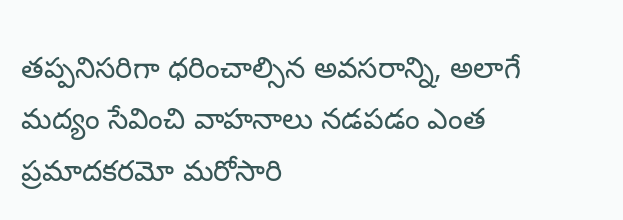తప్పనిసరిగా ధరించాల్సిన అవసరాన్ని, అలాగే మద్యం సేవించి వాహనాలు నడపడం ఎంత ప్రమాదకరమో మరోసారి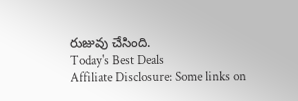రుజువు చేసింది.
Today's Best Deals
Affiliate Disclosure: Some links on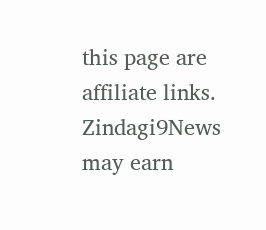this page are affiliate links. Zindagi9News may earn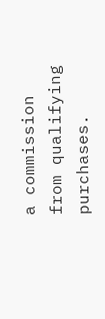a commission from qualifying purchases.